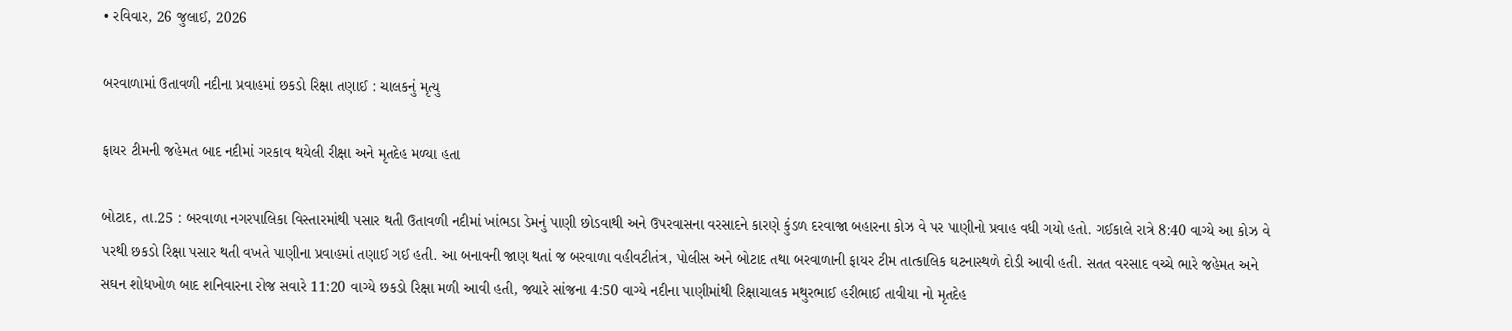• રવિવાર, 26 જુલાઈ, 2026

બરવાળામાં ઉતાવળી નદીના પ્રવાહમાં છકડો રિક્ષા તણાઈ : ચાલકનું મૃત્યુ

ફાયર ટીમની જહેમત બાદ નદીમાં ગરકાવ થયેલી રીક્ષા અને મૃતદેહ મળ્યા હતા

બોટાદ, તા.25 : બરવાળા નગરપાલિકા વિસ્તારમાંથી પસાર થતી ઉતાવળી નદીમાં ખાંભડા ડેમનું પાણી છોડવાથી અને ઉપરવાસના વરસાદને કારણે કુંડળ દરવાજા બહારના કોઝ વે પર પાણીનો પ્રવાહ વધી ગયો હતો. ગઈકાલે રાત્રે 8:40 વાગ્યે આ કોઝ વે પરથી છકડો રિક્ષા પસાર થતી વખતે પાણીના પ્રવાહમાં તણાઈ ગઈ હતી. આ બનાવની જાણ થતાં જ બરવાળા વહીવટીતંત્ર, પોલીસ અને બોટાદ તથા બરવાળાની ફાયર ટીમ તાત્કાલિક ઘટનાસ્થળે દોડી આવી હતી. સતત વરસાદ વચ્ચે ભારે જહેમત અને સઘન શોધખોળ બાદ શનિવારના રોજ સવારે 11:20 વાગ્યે છકડો રિક્ષા મળી આવી હતી, જ્યારે સાંજના 4:50 વાગ્યે નદીના પાણીમાંથી રિક્ષાચાલક મથુરભાઈ હરીભાઈ તાવીયા નો મૃતદેહ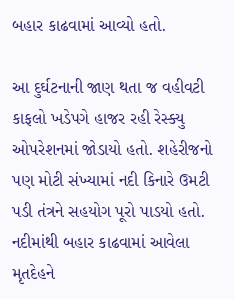બહાર કાઢવામાં આવ્યો હતો.

આ દુર્ઘટનાની જાણ થતા જ વહીવટી કાફલો ખડેપગે હાજર રહી રેસ્ક્યુ ઓપરેશનમાં જોડાયો હતો. શહેરીજનો પણ મોટી સંખ્યામાં નદી કિનારે ઉમટી પડી તંત્રને સહયોગ પૂરો પાડયો હતો. નદીમાંથી બહાર કાઢવામાં આવેલા મૃતદેહને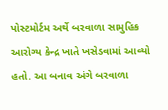પોસ્ટમોર્ટમ અર્થે બરવાળા સામુહિક આરોગ્ય કેન્દ્ર ખાતે ખસેડવામાં આવ્યો હતો. આ બનાવ અંગે બરવાળા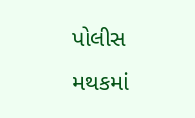પોલીસ મથકમાં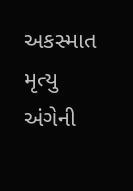અકસ્માત મૃત્યુ અંગેની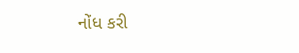નોંધ કરી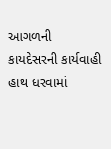આગળની કાયદેસરની કાર્યવાહી હાથ ધરવામાં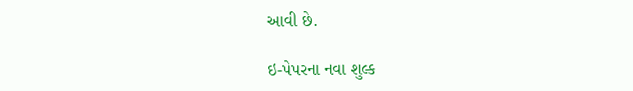આવી છે.

ઇ-પેપરના નવા શુલ્ક